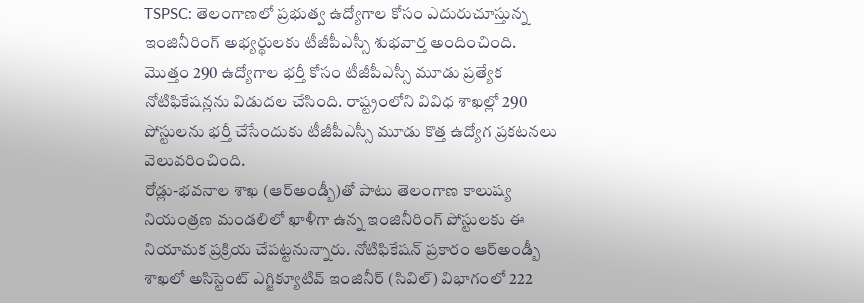TSPSC: తెలంగాణలో ప్రభుత్వ ఉద్యోగాల కోసం ఎదురుచూస్తున్న ఇంజినీరింగ్ అభ్యర్థులకు టీజీపీఎస్సీ శుభవార్త అందించింది. మొత్తం 290 ఉద్యోగాల భర్తీ కోసం టీజీపీఎస్సీ మూడు ప్రత్యేక నోటిఫికేషన్లను విడుదల చేసింది. రాష్ట్రంలోని వివిధ శాఖల్లో 290 పోస్టులను భర్తీ చేసేందుకు టీజీపీఎస్సీ మూడు కొత్త ఉద్యోగ ప్రకటనలు వెలువరించింది.
రోడ్లు-భవనాల శాఖ (ఆర్అండ్బీ)తో పాటు తెలంగాణ కాలుష్య నియంత్రణ మండలిలో ఖాళీగా ఉన్న ఇంజినీరింగ్ పోస్టులకు ఈ నియామక ప్రక్రియ చేపట్టనున్నారు. నోటిఫికేషన్ ప్రకారం ఆర్అండ్బీ శాఖలో అసిస్టెంట్ ఎగ్జిక్యూటివ్ ఇంజినీర్ (సివిల్) విభాగంలో 222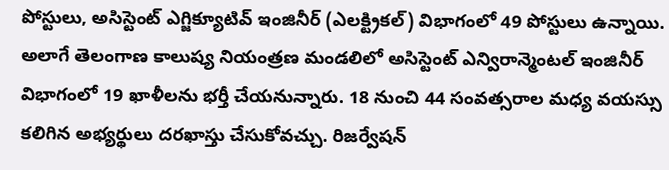పోస్టులు, అసిస్టెంట్ ఎగ్జిక్యూటివ్ ఇంజినీర్ (ఎలక్ట్రికల్) విభాగంలో 49 పోస్టులు ఉన్నాయి.
అలాగే తెలంగాణ కాలుష్య నియంత్రణ మండలిలో అసిస్టెంట్ ఎన్విరాన్మెంటల్ ఇంజినీర్ విభాగంలో 19 ఖాళీలను భర్తీ చేయనున్నారు. 18 నుంచి 44 సంవత్సరాల మధ్య వయస్సు కలిగిన అభ్యర్థులు దరఖాస్తు చేసుకోవచ్చు. రిజర్వేషన్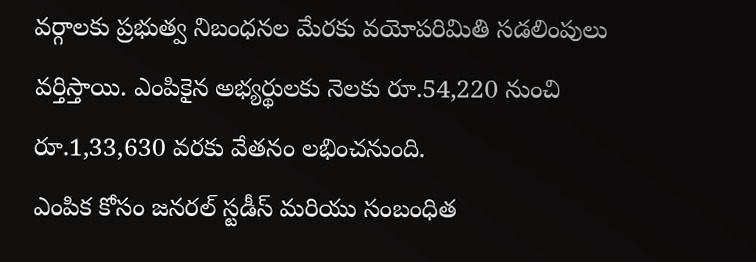వర్గాలకు ప్రభుత్వ నిబంధనల మేరకు వయోపరిమితి సడలింపులు వర్తిస్తాయి. ఎంపికైన అభ్యర్థులకు నెలకు రూ.54,220 నుంచి రూ.1,33,630 వరకు వేతనం లభించనుంది.
ఎంపిక కోసం జనరల్ స్టడీస్ మరియు సంబంధిత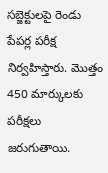సబ్జెక్టులపై రెండు పేపర్ల పరీక్ష నిర్వహిస్తారు. మొత్తం 450 మార్కులకు పరీక్షలు జరుగుతాయి.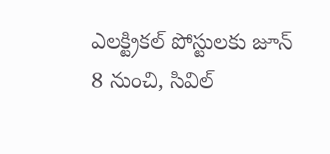ఎలక్ట్రికల్ పోస్టులకు జూన్ 8 నుంచి, సివిల్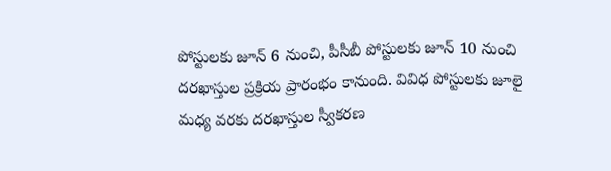పోస్టులకు జూన్ 6 నుంచి, పీసీబీ పోస్టులకు జూన్ 10 నుంచి దరఖాస్తుల ప్రక్రియ ప్రారంభం కానుంది. వివిధ పోస్టులకు జూలై మధ్య వరకు దరఖాస్తుల స్వీకరణ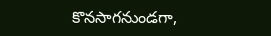కొనసాగనుండగా,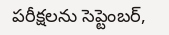పరీక్షలను సెప్టెంబర్,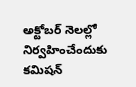అక్టోబర్ నెలల్లో నిర్వహించేందుకు కమిషన్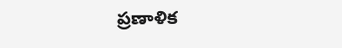ప్రణాళిక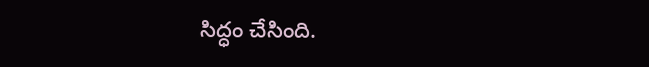సిద్ధం చేసింది.